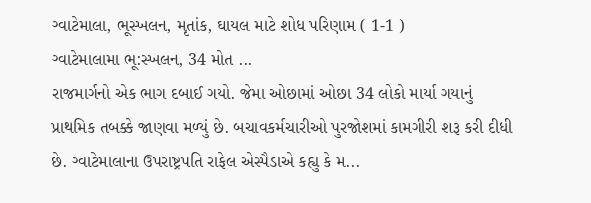ગ્વાટેમાલા, ભૂસ્ખલન, મૃતાંક, ઘાયલ માટે શોધ પરિણામ ( 1-1 )
ગ્વાટેમાલામા ભૂ:સ્ખલન, 34 મોત ...
રાજમાર્ગનો એક ભાગ દબાઈ ગયો. જેમા ઓછામાં ઓછા 34 લોકો માર્યા ગયાનું પ્રાથમિક તબક્કે જાણવા મળ્યું છે. બચાવકર્મચારીઓ પુરજોશમાં કામગીરી શરૂ કરી દીધી છે. ગ્વાટેમાલાના ઉપરાષ્ટ્રપતિ રાફેલ એસ્પૈડાએ કહ્યુ કે મ...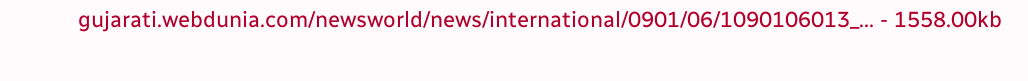gujarati.webdunia.com/newsworld/news/international/0901/06/1090106013_... - 1558.00kb